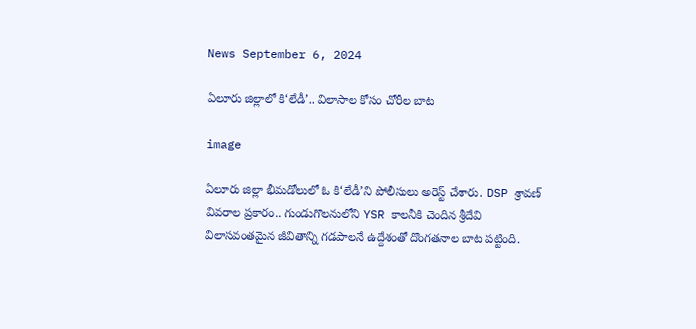News September 6, 2024

ఏలూరు జిల్లాలో కి‘లేడీ’.. విలాసాల కోసం చోరీల బాట

image

ఏలూరు జిల్లా భీమడోలులో ఓ కి‘లేడీ’ని పోలీసులు అరెస్ట్ చేశారు. DSP శ్రావణ్ వివరాల ప్రకారం.. గుండుగొలనులోని YSR కాలనీకి చెందిన శ్రీదేవి విలాసవంతమైన జీవితాన్ని గడపాలనే ఉద్దేశంతో దొంగతనాల బాట పట్టింది.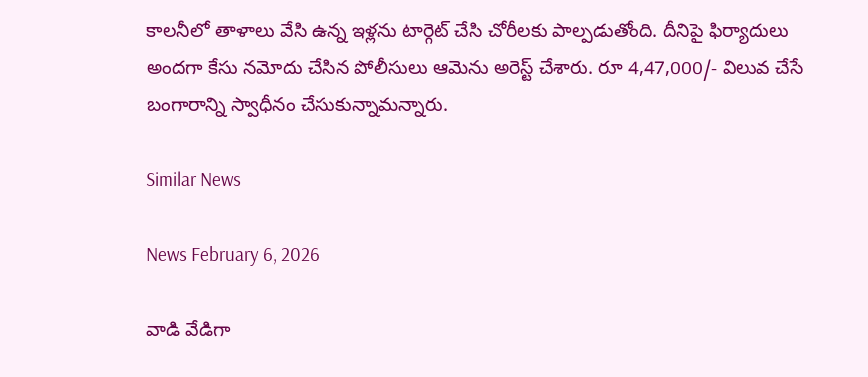కాలనీలో తాళాలు వేసి ఉన్న ఇళ్లను టార్గెట్ చేసి చోరీలకు పాల్పడుతోంది. దీనిపై ఫిర్యాదులు అందగా కేసు నమోదు చేసిన పోలీసులు ఆమెను అరెస్ట్ చేశారు. రూ 4,47,000/- విలువ చేసే బంగారాన్ని స్వాధీనం చేసుకున్నామన్నారు.

Similar News

News February 6, 2026

వాడి వేడిగా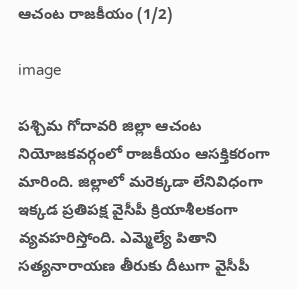ఆచంట రాజకీయం (1/2)

image

పశ్చిమ గోదావరి జిల్లా ఆచంట నియోజకవర్గంలో రాజకీయం ఆసక్తికరంగా మారింది. జిల్లాలో మరెక్కడా లేనివిధంగా ఇక్కడ ప్రతిపక్ష వైసీపీ క్రియాశీలకంగా వ్యవహరిస్తోంది. ఎమ్మెల్యే పితాని సత్యనారాయణ తీరుకు దీటుగా వైసీపీ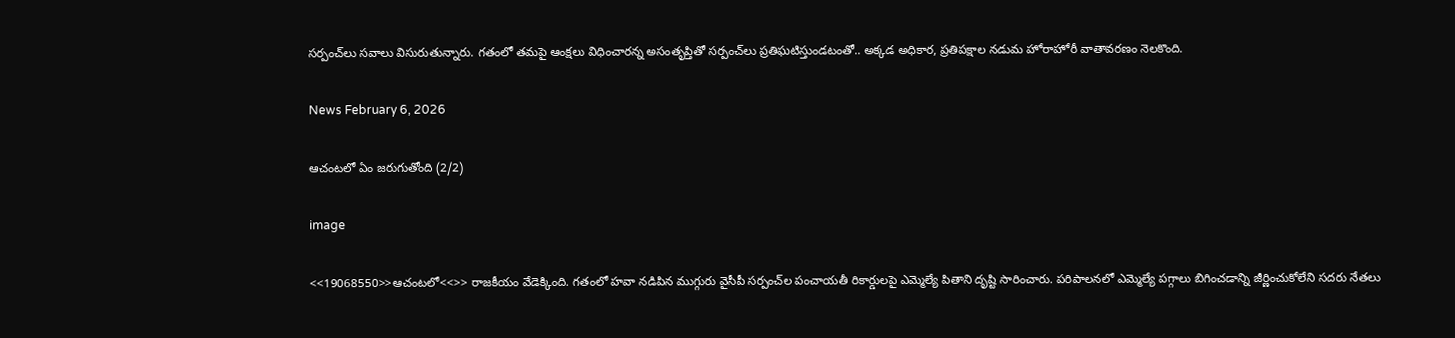సర్పంచ్‌లు సవాలు విసురుతున్నారు. గతంలో తమపై ఆంక్షలు విధించారన్న అసంతృప్తితో సర్పంచ్‌లు ప్రతిఘటిస్తుండటంతో.. అక్కడ అధికార, ప్రతిపక్షాల నడుమ హోరాహోరీ వాతావరణం నెలకొంది.

News February 6, 2026

ఆచంటలో ఏం జరుగుతోంది (2/2)

image

<<19068550>>ఆచంటలో<<>> రాజకీయం వేడెక్కింది. గతంలో హవా నడిపిన ముగ్గురు వైసీపీ సర్పంచ్‌ల పంచాయతీ రికార్డులపై ఎమ్మెల్యే పితాని దృష్టి సారించారు. పరిపాలనలో ఎమ్మెల్యే పగ్గాలు బిగించడాన్ని జీర్ణించుకోలేని సదరు నేతలు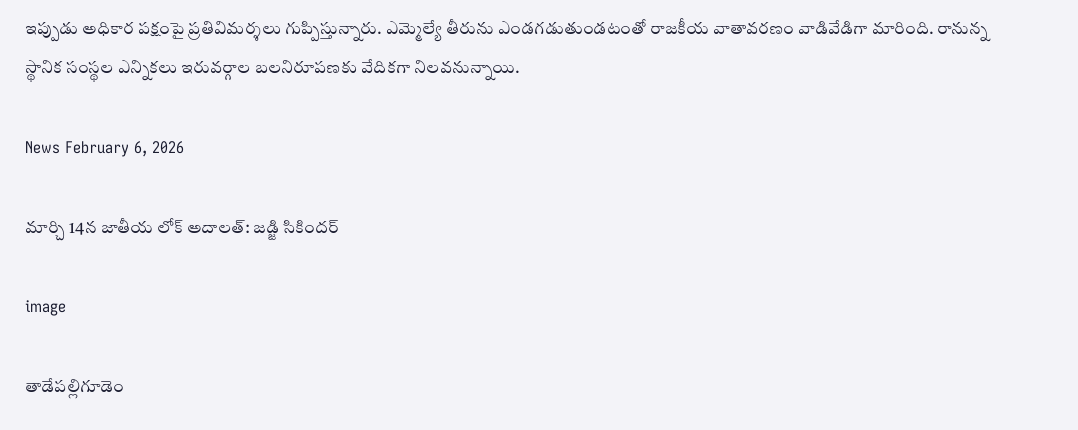ఇప్పుడు అధికార పక్షంపై ప్రతివిమర్శలు గుప్పిస్తున్నారు. ఎమ్మెల్యే తీరును ఎండగడుతుండటంతో రాజకీయ వాతావరణం వాడివేడిగా మారింది. రానున్న స్థానిక సంస్థల ఎన్నికలు ఇరువర్గాల బలనిరూపణకు వేదికగా నిలవనున్నాయి.

News February 6, 2026

మార్చి 14న జాతీయ లోక్ అదాలత్: జడ్జి సికిందర్

image

తాడేపల్లిగూడెం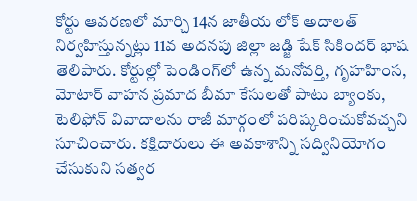కోర్టు ఆవరణలో మార్చి 14న జాతీయ లోక్ అదాలత్ నిర్వహిస్తున్నట్లు 11వ అదనపు జిల్లా జడ్జి షేక్ సికిందర్ భాష తెలిపారు. కోర్టుల్లో పెండింగ్‌లో ఉన్న మనోవర్తి, గృహహింస, మోటార్ వాహన ప్రమాద బీమా కేసులతో పాటు బ్యాంకు, టెలిఫోన్ వివాదాలను రాజీ మార్గంలో పరిష్కరించుకోవచ్చని సూచించారు. కక్షిదారులు ఈ అవకాశాన్ని సద్వినియోగం చేసుకుని సత్వర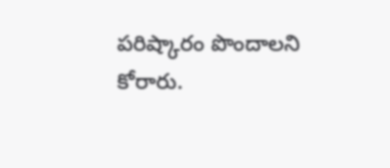పరిష్కారం పొందాలని కోరారు.